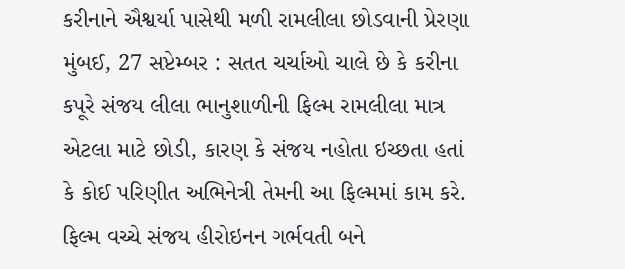કરીનાને ઐશ્વર્યા પાસેથી મળી રામલીલા છોડવાની પ્રેરણા
મુંબઈ, 27 સપ્ટેમ્બર : સતત ચર્ચાઓ ચાલે છે કે કરીના કપૂરે સંજય લીલા ભાનુશાળીની ફિલ્મ રામલીલા માત્ર એટલા માટે છોડી, કારણ કે સંજય નહોતા ઇચ્છતા હતાં કે કોઈ પરિણીત અભિનેત્રી તેમની આ ફિલ્મમાં કામ કરે. ફિલ્મ વચ્ચે સંજય હીરોઇનન ગર્ભવતી બને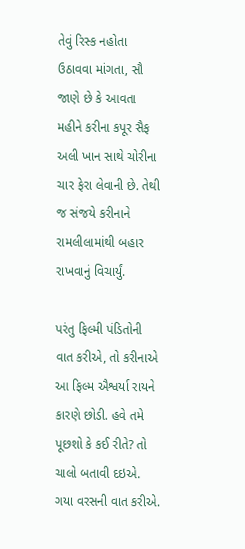તેવું રિસ્ક નહોતા ઉઠાવવા માંગતા, સૌ જાણે છે કે આવતા મહીને કરીના કપૂર સૈફ અલી ખાન સાથે ચોરીના ચાર ફેરા લેવાની છે. તેથી જ સંજયે કરીનાને રામલીલામાંથી બહાર રાખવાનું વિચાર્યું.

પરંતુ ફિલ્મી પંડિતોની વાત કરીએ, તો કરીનાએ આ ફિલ્મ ઐશ્વર્યા રાયને કારણે છોડી. હવે તમે પૂછશો કે કઈ રીતે? તો ચાલો બતાવી દઇએ.
ગયા વરસની વાત કરીએ.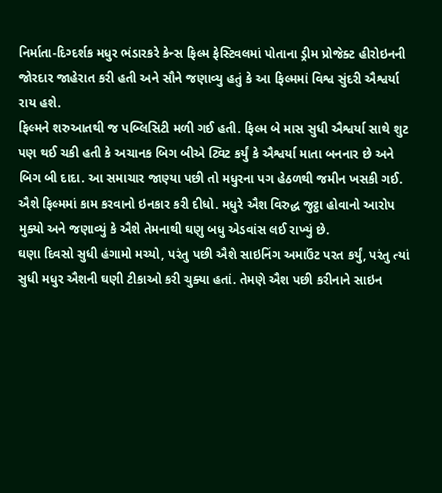નિર્માતા-દિગ્દર્શક મધુર ભંડારકરે કેન્સ ફિલ્મ ફેસ્ટિવલમાં પોતાના ડ્રીમ પ્રોજેક્ટ હીરોઇનની જોરદાર જાહેરાત કરી હતી અને સૌને જણાવ્યુ હતું કે આ ફિલ્મમાં વિશ્વ સુંદરી ઐશ્વર્યા રાય હશે.
ફિલ્મને શરુઆતથી જ પબ્લિસિટી મળી ગઈ હતી. ફિલ્મ બે માસ સુધી ઐશ્વર્યા સાથે શુટ પણ થઈ ચકી હતી કે અચાનક બિગ બીએ ટ્વિટ કર્યું કે ઐશ્વર્યા માતા બનનાર છે અને બિગ બી દાદા. આ સમાચાર જાણ્યા પછી તો મધુરના પગ હેઠળથી જમીન ખસકી ગઈ. ઐશે ફિલ્મમાં કામ કરવાનો ઇનકાર કરી દીધો. મધુરે ઐશ વિરુદ્ધ જુટ્ઠા હોવાનો આરોપ મુક્યો અને જણાવ્યું કે ઐશે તેમનાથી ઘણુ બધુ એડવાંસ લઈ રાખ્યું છે.
ઘણા દિવસો સુધી હંગામો મચ્યો, પરંતુ પછી ઐશે સાઇનિંગ અમાઉંટ પરત કર્યું, પરંતુ ત્યાં સુધી મધુર ઐશની ઘણી ટીકાઓ કરી ચુક્યા હતાં. તેમણે ઐશ પછી કરીનાને સાઇન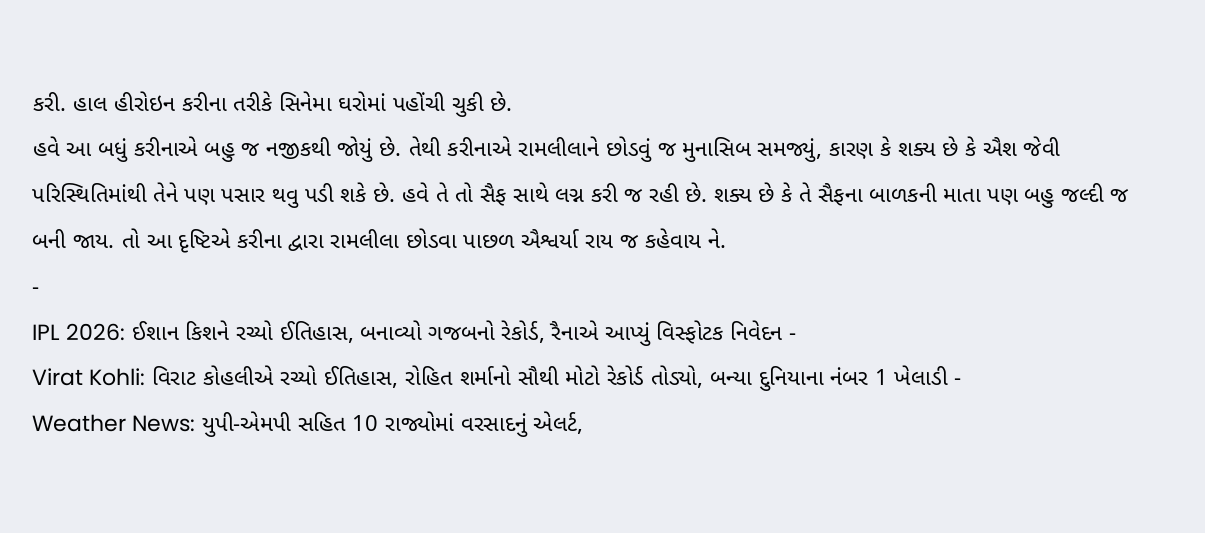કરી. હાલ હીરોઇન કરીના તરીકે સિનેમા ઘરોમાં પહોંચી ચુકી છે.
હવે આ બધું કરીનાએ બહુ જ નજીકથી જોયું છે. તેથી કરીનાએ રામલીલાને છોડવું જ મુનાસિબ સમજ્યું, કારણ કે શક્ય છે કે ઐશ જેવી પરિસ્થિતિમાંથી તેને પણ પસાર થવુ પડી શકે છે. હવે તે તો સૈફ સાથે લગ્ન કરી જ રહી છે. શક્ય છે કે તે સૈફના બાળકની માતા પણ બહુ જલ્દી જ બની જાય. તો આ દૃષ્ટિએ કરીના દ્વારા રામલીલા છોડવા પાછળ ઐશ્વર્યા રાય જ કહેવાય ને.
-
IPL 2026: ઈશાન કિશને રચ્યો ઈતિહાસ, બનાવ્યો ગજબનો રેકોર્ડ, રૈનાએ આપ્યું વિસ્ફોટક નિવેદન -
Virat Kohli: વિરાટ કોહલીએ રચ્યો ઈતિહાસ, રોહિત શર્માનો સૌથી મોટો રેકોર્ડ તોડ્યો, બન્યા દુનિયાના નંબર 1 ખેલાડી -
Weather News: યુપી-એમપી સહિત 10 રાજ્યોમાં વરસાદનું એલર્ટ,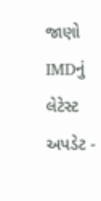જાણો IMDનું લેટેસ્ટ અપડેટ -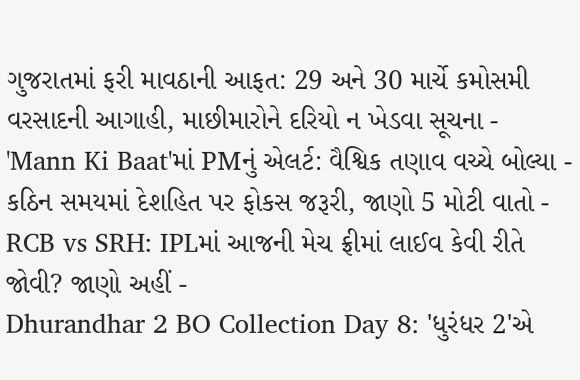ગુજરાતમાં ફરી માવઠાની આફત: 29 અને 30 માર્ચે કમોસમી વરસાદની આગાહી, માછીમારોને દરિયો ન ખેડવા સૂચના -
'Mann Ki Baat'માં PMનું એલર્ટ: વૈશ્વિક તણાવ વચ્ચે બોલ્યા - કઠિન સમયમાં દેશહિત પર ફોકસ જરૂરી, જાણો 5 મોટી વાતો -
RCB vs SRH: IPLમાં આજની મેચ ફ્રીમાં લાઈવ કેવી રીતે જોવી? જાણો અહીં -
Dhurandhar 2 BO Collection Day 8: 'ધુરંધર 2'એ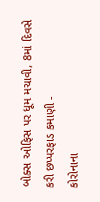બોક્સ ઓફિસ પર ધૂમ મચાવી, 8માં દિવસે કરી છપ્પરફાડ કમાણી -
કોરોનાના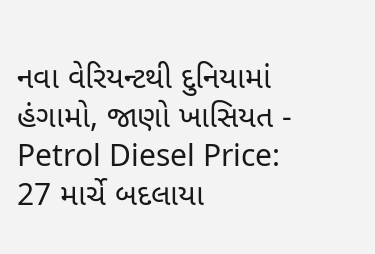નવા વેરિયન્ટથી દુનિયામાં હંગામો, જાણો ખાસિયત -
Petrol Diesel Price: 27 માર્ચે બદલાયા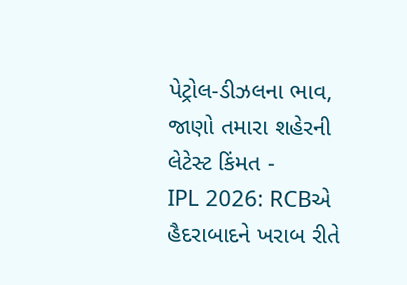પેટ્રોલ-ડીઝલના ભાવ, જાણો તમારા શહેરની લેટેસ્ટ કિંમત -
IPL 2026: RCBએ હૈદરાબાદને ખરાબ રીતે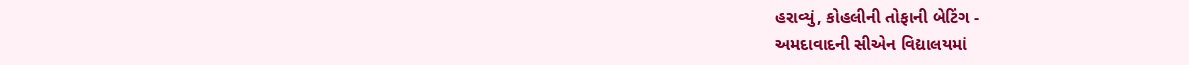હરાવ્યું, કોહલીની તોફાની બેટિંગ -
અમદાવાદની સીએન વિદ્યાલયમાં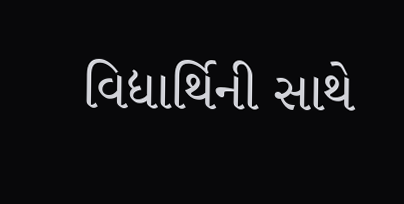વિદ્યાર્થિની સાથે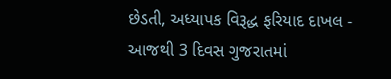છેડતી, અધ્યાપક વિરૂદ્ધ ફરિયાદ દાખલ -
આજથી 3 દિવસ ગુજરાતમાં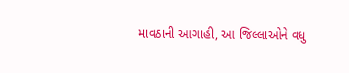માવઠાની આગાહી, આ જિલ્લાઓને વધુ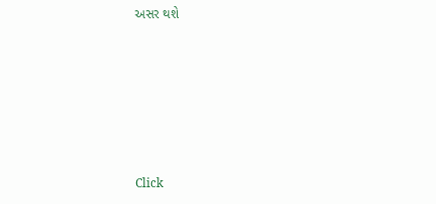અસર થશે








Click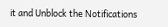it and Unblock the Notifications